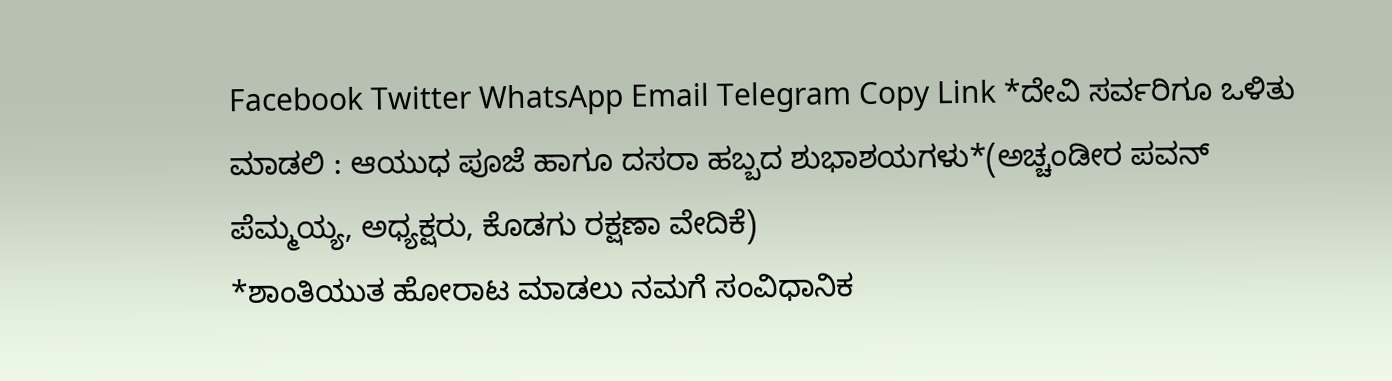Facebook Twitter WhatsApp Email Telegram Copy Link *ದೇವಿ ಸರ್ವರಿಗೂ ಒಳಿತು ಮಾಡಲಿ : ಆಯುಧ ಪೂಜೆ ಹಾಗೂ ದಸರಾ ಹಬ್ಬದ ಶುಭಾಶಯಗಳು*(ಅಚ್ಚಂಡೀರ ಪವನ್ ಪೆಮ್ಮಯ್ಯ, ಅಧ್ಯಕ್ಷರು, ಕೊಡಗು ರಕ್ಷಣಾ ವೇದಿಕೆ)
*ಶಾಂತಿಯುತ ಹೋರಾಟ ಮಾಡಲು ನಮಗೆ ಸಂವಿಧಾನಿಕ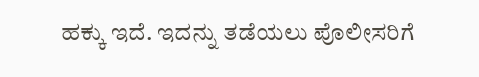ಹಕ್ಕು ಇದೆ. ಇದನ್ನು ತಡೆಯಲು ಪೊಲೀಸರಿಗೆ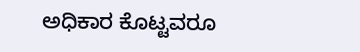ಅಧಿಕಾರ ಕೊಟ್ಟವರೂ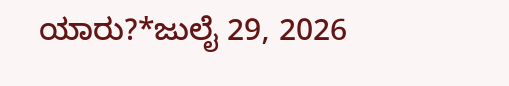ಯಾರು?*ಜುಲೈ 29, 2026